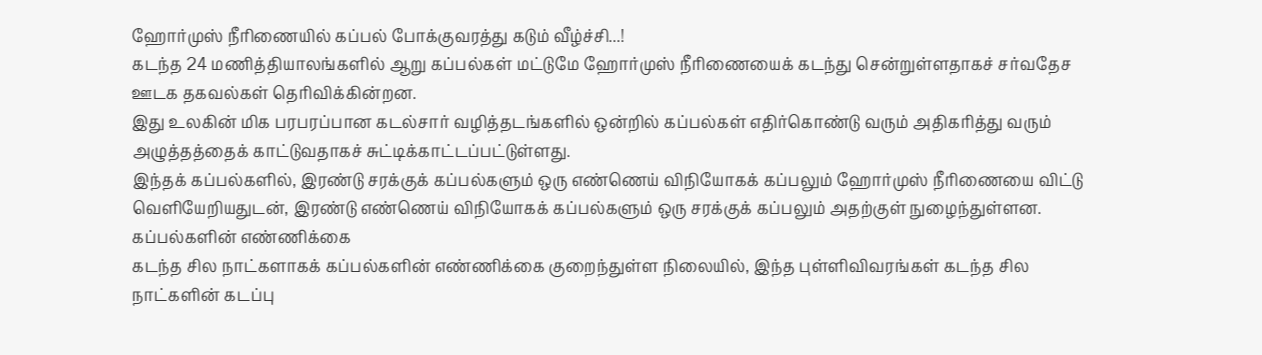ஹோர்முஸ் நீரிணையில் கப்பல் போக்குவரத்து கடும் வீழ்ச்சி...!
கடந்த 24 மணித்தியாலங்களில் ஆறு கப்பல்கள் மட்டுமே ஹோர்முஸ் நீரிணையைக் கடந்து சென்றுள்ளதாகச் சர்வதேச ஊடக தகவல்கள் தெரிவிக்கின்றன.
இது உலகின் மிக பரபரப்பான கடல்சார் வழித்தடங்களில் ஒன்றில் கப்பல்கள் எதிர்கொண்டு வரும் அதிகரித்து வரும் அழுத்தத்தைக் காட்டுவதாகச் சுட்டிக்காட்டப்பட்டுள்ளது.
இந்தக் கப்பல்களில், இரண்டு சரக்குக் கப்பல்களும் ஒரு எண்ணெய் விநியோகக் கப்பலும் ஹோர்முஸ் நீரிணையை விட்டு வெளியேறியதுடன், இரண்டு எண்ணெய் விநியோகக் கப்பல்களும் ஒரு சரக்குக் கப்பலும் அதற்குள் நுழைந்துள்ளன.
கப்பல்களின் எண்ணிக்கை
கடந்த சில நாட்களாகக் கப்பல்களின் எண்ணிக்கை குறைந்துள்ள நிலையில், இந்த புள்ளிவிவரங்கள் கடந்த சில நாட்களின் கடப்பு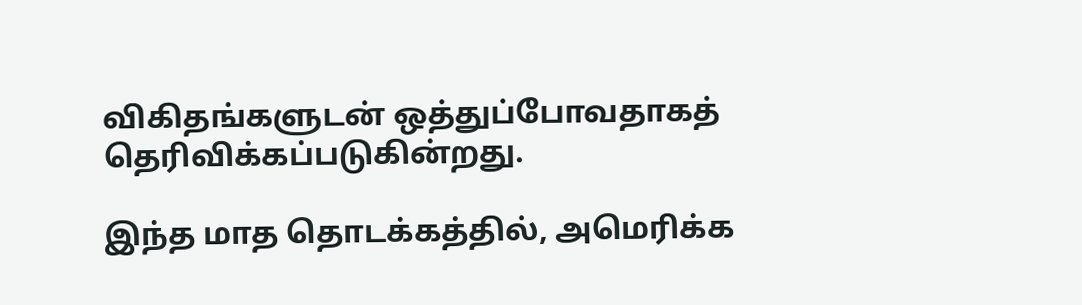விகிதங்களுடன் ஒத்துப்போவதாகத் தெரிவிக்கப்படுகின்றது.

இந்த மாத தொடக்கத்தில், அமெரிக்க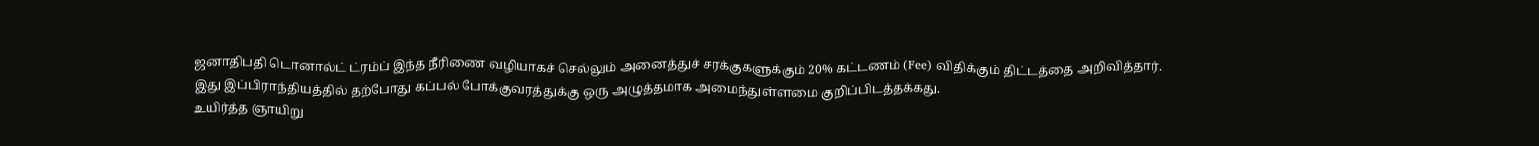ஜனாதிபதி டொனால்ட் ட்ரம்ப் இந்த நீரிணை வழியாகச் செல்லும் அனைத்துச் சரக்குகளுக்கும் 20% கட்டணம் (Fee) விதிக்கும் திட்டத்தை அறிவித்தார்.
இது இப்பிராந்தியத்தில் தற்போது கப்பல் போக்குவரத்துக்கு ஒரு அழுத்தமாக அமைந்துள்ளமை குறிப்பிடத்தக்கது.
உயிர்த்த ஞாயிறு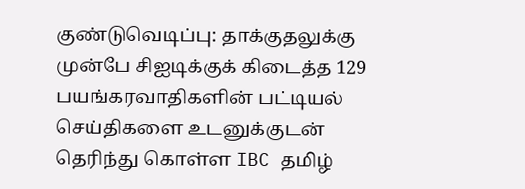குண்டுவெடிப்பு: தாக்குதலுக்கு முன்பே சிஐடிக்குக் கிடைத்த 129 பயங்கரவாதிகளின் பட்டியல்
செய்திகளை உடனுக்குடன் தெரிந்து கொள்ள IBC தமிழ்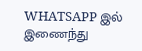WHATSAPP இல் இணைந்து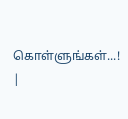கொள்ளுங்கள்...! |